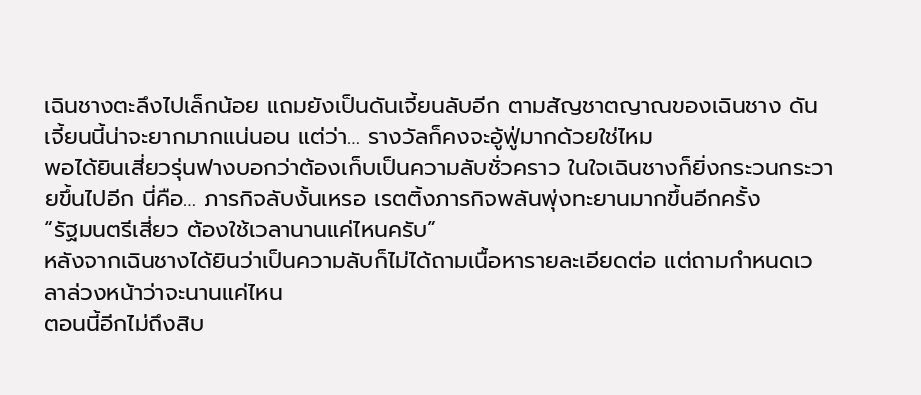เฉินชางตะลึงไปเล็กน้อย แถมยังเป็นดันเจี้ยนลับอีก ตามสัญชาตญาณของเฉินชาง ดันเจี้ยนนี้น่าจะยากมากแน่นอน แต่ว่า… รางวัลก็คงจะอู้ฟู่มากด้วยใช่ไหม
พอได้ยินเสี่ยวรุ่นฟางบอกว่าต้องเก็บเป็นความลับชั่วคราว ในใจเฉินชางก็ยิ่งกระวนกระวายขึ้นไปอีก นี่คือ… ภารกิจลับงั้นเหรอ เรตติ้งภารกิจพลันพุ่งทะยานมากขึ้นอีกครั้ง
“รัฐมนตรีเสี่ยว ต้องใช้เวลานานแค่ไหนครับ”
หลังจากเฉินชางได้ยินว่าเป็นความลับก็ไม่ได้ถามเนื้อหารายละเอียดต่อ แต่ถามกำหนดเวลาล่วงหน้าว่าจะนานแค่ไหน
ตอนนี้อีกไม่ถึงสิบ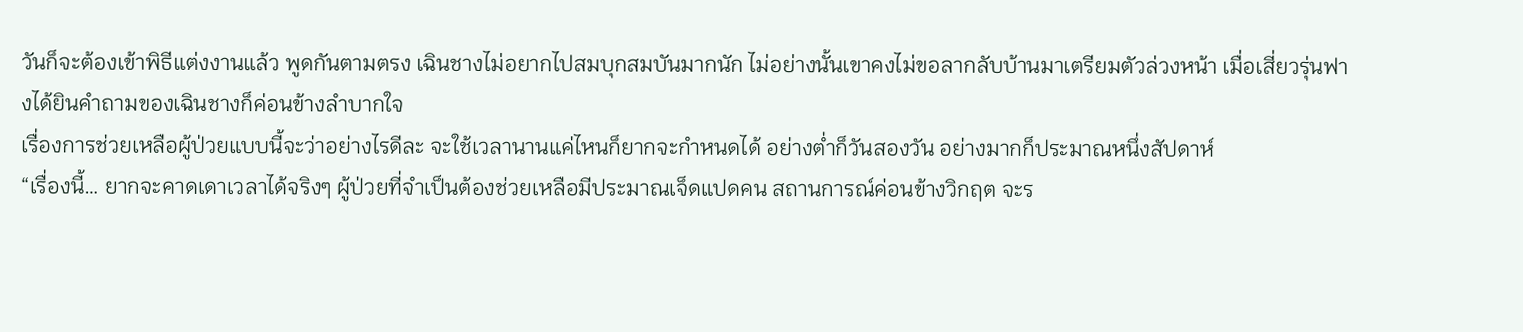วันก็จะต้องเข้าพิธีแต่งงานแล้ว พูดกันตามตรง เฉินชางไม่อยากไปสมบุกสมบันมากนัก ไม่อย่างนั้นเขาคงไม่ขอลากลับบ้านมาเตรียมตัวล่วงหน้า เมื่อเสี่ยวรุ่นฟางได้ยินคำถามของเฉินชางก็ค่อนข้างลำบากใจ
เรื่องการช่วยเหลือผู้ป่วยแบบนี้จะว่าอย่างไรดีละ จะใช้เวลานานแค่ไหนก็ยากจะกำหนดได้ อย่างต่ำก็วันสองวัน อย่างมากก็ประมาณหนึ่งสัปดาห์
“เรื่องนี้… ยากจะคาดเดาเวลาได้จริงๆ ผู้ป่วยที่จำเป็นต้องช่วยเหลือมีประมาณเจ็ดแปดคน สถานการณ์ค่อนข้างวิกฤต จะร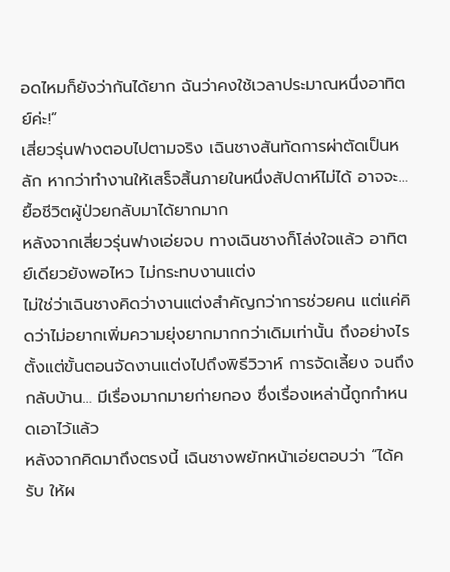อดไหมก็ยังว่ากันได้ยาก ฉันว่าคงใช้เวลาประมาณหนึ่งอาทิตย์ค่ะ!”
เสี่ยวรุ่นฟางตอบไปตามจริง เฉินชางสันทัดการผ่าตัดเป็นหลัก หากว่าทำงานให้เสร็จสิ้นภายในหนึ่งสัปดาห์ไม่ได้ อาจจะ… ยื้อชีวิตผู้ป่วยกลับมาได้ยากมาก
หลังจากเสี่ยวรุ่นฟางเอ่ยจบ ทางเฉินชางก็โล่งใจแล้ว อาทิตย์เดียวยังพอไหว ไม่กระทบงานแต่ง
ไม่ใช่ว่าเฉินชางคิดว่างานแต่งสำคัญกว่าการช่วยคน แต่แค่คิดว่าไม่อยากเพิ่มความยุ่งยากมากกว่าเดิมเท่านั้น ถึงอย่างไรตั้งแต่ขั้นตอนจัดงานแต่งไปถึงพิธีวิวาห์ การจัดเลี้ยง จนถึงกลับบ้าน… มีเรื่องมากมายก่ายกอง ซึ่งเรื่องเหล่านี้ถูกกำหนดเอาไว้แล้ว
หลังจากคิดมาถึงตรงนี้ เฉินชางพยักหน้าเอ่ยตอบว่า “ได้ครับ ให้ผ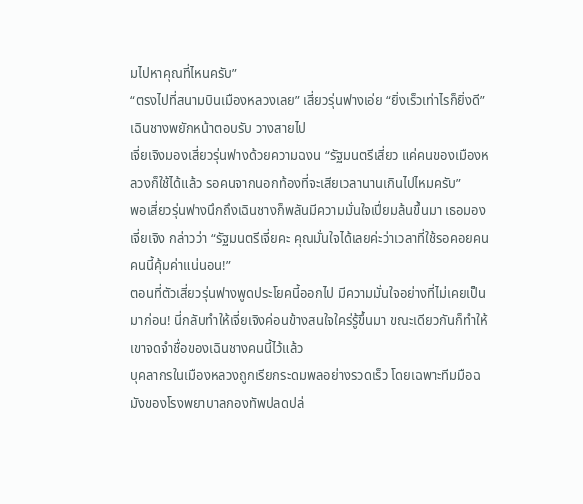มไปหาคุณที่ไหนครับ”
“ตรงไปที่สนามบินเมืองหลวงเลย” เสี่ยวรุ่นฟางเอ่ย “ยิ่งเร็วเท่าไรก็ยิ่งดี”
เฉินชางพยักหน้าตอบรับ วางสายไป
เจี่ยเจิงมองเสี่ยวรุ่นฟางด้วยความฉงน “รัฐมนตรีเสี่ยว แค่คนของเมืองหลวงก็ใช้ได้แล้ว รอคนจากนอกท้องที่จะเสียเวลานานเกินไปไหมครับ”
พอเสี่ยวรุ่นฟางนึกถึงเฉินชางก็พลันมีความมั่นใจเปี่ยมล้นขึ้นมา เธอมองเจี่ยเจิง กล่าวว่า “รัฐมนตรีเจี่ยคะ คุณมั่นใจได้เลยค่ะว่าเวลาที่ใช้รอคอยคนคนนี้คุ้มค่าแน่นอน!”
ตอนที่ตัวเสี่ยวรุ่นฟางพูดประโยคนี้ออกไป มีความมั่นใจอย่างที่ไม่เคยเป็นมาก่อน! นี่กลับทำให้เจี่ยเจิงค่อนข้างสนใจใคร่รู้ขึ้นมา ขณะเดียวกันก็ทำให้เขาจดจำชื่อของเฉินชางคนนี้ไว้แล้ว
บุคลากรในเมืองหลวงถูกเรียกระดมพลอย่างรวดเร็ว โดยเฉพาะทีมมือฉมังของโรงพยาบาลกองทัพปลดปล่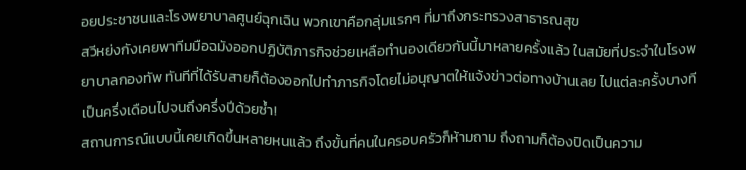อยประชาชนและโรงพยาบาลศูนย์ฉุกเฉิน พวกเขาคือกลุ่มแรกๆ ที่มาถึงกระทรวงสาธารณสุข
สวีหย่งกังเคยพาทีมมือฉมังออกปฏิบัติภารกิจช่วยเหลือทำนองเดียวกันนี้มาหลายครั้งแล้ว ในสมัยที่ประจำในโรงพยาบาลกองทัพ ทันทีที่ได้รับสายก็ต้องออกไปทำภารกิจโดยไม่อนุญาตให้แจ้งข่าวต่อทางบ้านเลย ไปแต่ละครั้งบางทีเป็นครึ่งเดือนไปจนถึงครึ่งปีด้วยซ้ำ!
สถานการณ์แบบนี้เคยเกิดขึ้นหลายหนแล้ว ถึงขั้นที่คนในครอบครัวก็ห้ามถาม ถึงถามก็ต้องปิดเป็นความ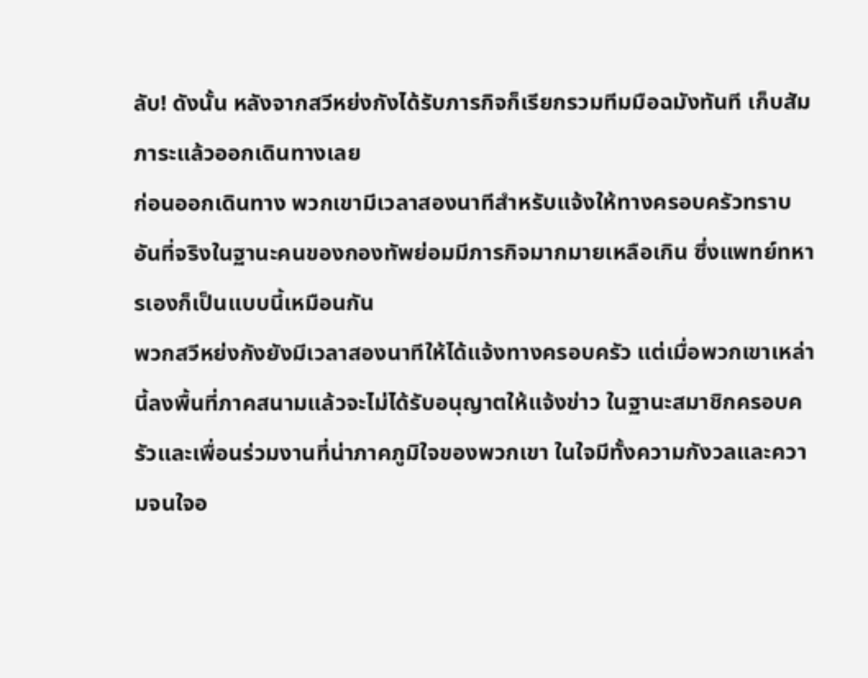ลับ! ดังนั้น หลังจากสวีหย่งกังได้รับภารกิจก็เรียกรวมทีมมือฉมังทันที เก็บสัมภาระแล้วออกเดินทางเลย
ก่อนออกเดินทาง พวกเขามีเวลาสองนาทีสำหรับแจ้งให้ทางครอบครัวทราบ อันที่จริงในฐานะคนของกองทัพย่อมมีภารกิจมากมายเหลือเกิน ซึ่งแพทย์ทหารเองก็เป็นแบบนี้เหมือนกัน
พวกสวีหย่งกังยังมีเวลาสองนาทีให้ได้แจ้งทางครอบครัว แต่เมื่อพวกเขาเหล่านี้ลงพื้นที่ภาคสนามแล้วจะไม่ได้รับอนุญาตให้แจ้งข่าว ในฐานะสมาชิกครอบครัวและเพื่อนร่วมงานที่น่าภาคภูมิใจของพวกเขา ในใจมีทั้งความกังวลและความจนใจอ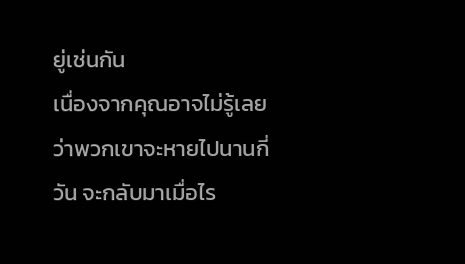ยู่เช่นกัน
เนื่องจากคุณอาจไม่รู้เลยว่าพวกเขาจะหายไปนานกี่วัน จะกลับมาเมื่อไร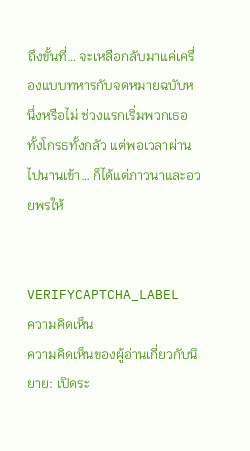ถึงขั้นที่… จะเหลือกลับมาแค่เครื่องแบบทหารกับจดหมายฉบับหนึ่งหรือไม่ ช่วงแรกเริ่มพวกเธอทั้งโกรธทั้งกลัว แต่พอเวลาผ่านไปนานเข้า… ก็ได้แต่ภาวนาและอวยพรให้


VERIFYCAPTCHA_LABEL
ความคิดเห็น
ความคิดเห็นของผู้อ่านเกี่ยวกับนิยาย: เปิดระ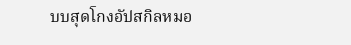บบสุดโกงอัปสกิลหมอ